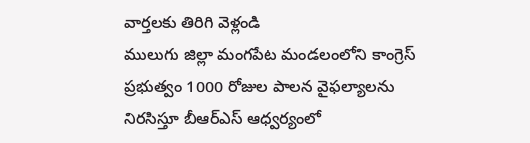వార్తలకు తిరిగి వెళ్లండి
ములుగు జిల్లా మంగపేట మండలంలోని కాంగ్రెస్ ప్రభుత్వం 1000 రోజుల పాలన వైఫల్యాలను నిరసిస్తూ బీఆర్ఎస్ ఆధ్వర్యంలో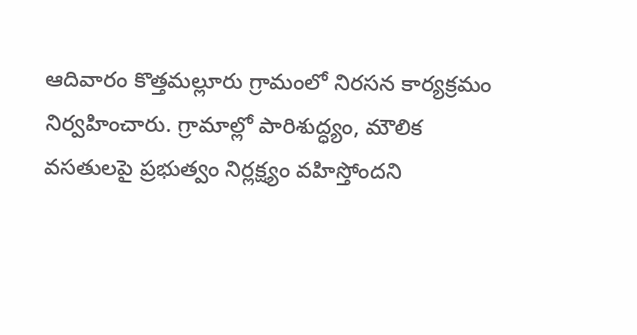ఆదివారం కొత్తమల్లూరు గ్రామంలో నిరసన కార్యక్రమం నిర్వహించారు. గ్రామాల్లో పారిశుద్ధ్యం, మౌలిక వసతులపై ప్రభుత్వం నిర్లక్ష్యం వహిస్తోందని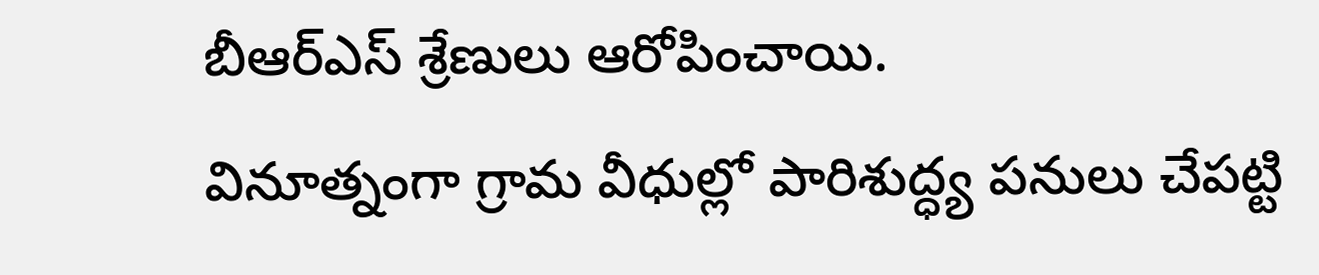బీఆర్ఎస్ శ్రేణులు ఆరోపించాయి.
వినూత్నంగా గ్రామ వీధుల్లో పారిశుద్ధ్య పనులు చేపట్టి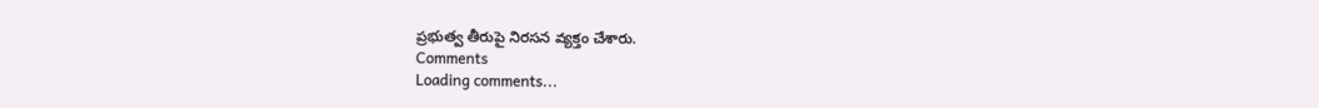ప్రభుత్వ తీరుపై నిరసన వ్యక్తం చేశారు.
Comments
Loading comments...